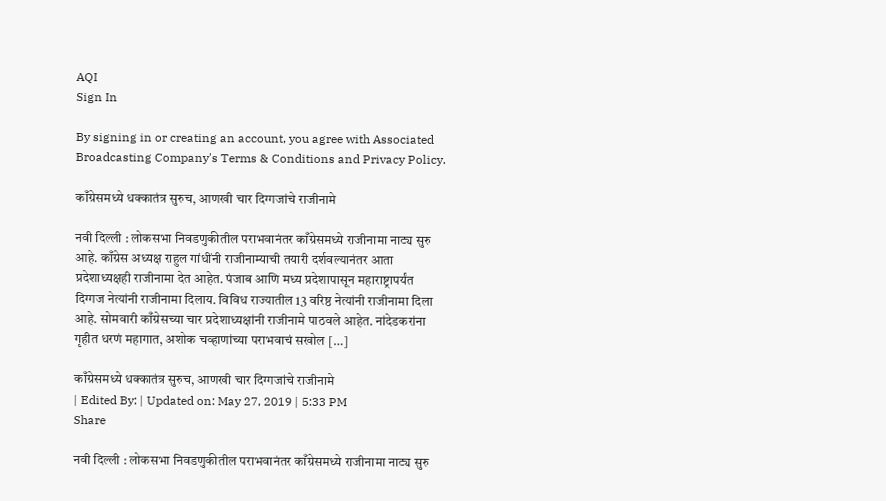AQI
Sign In

By signing in or creating an account, you agree with Associated Broadcasting Company's Terms & Conditions and Privacy Policy.

काँग्रेसमध्ये धक्कातंत्र सुरुच, आणखी चार दिग्गजांचे राजीनामे

नवी दिल्ली : लोकसभा निवडणुकीतील पराभवानंतर काँग्रेसमध्ये राजीनामा नाट्य सुरु आहे. काँग्रेस अध्यक्ष राहुल गांधींनी राजीनाम्याची तयारी दर्शवल्यानंतर आता प्रदेशाध्यक्षही राजीनामा देत आहेत. पंजाब आणि मध्य प्रदेशापासून महाराष्ट्रापर्यंत दिग्गज नेत्यांनी राजीनामा दिलाय. विविध राज्यातील 13 वरिष्ठ नेत्यांनी राजीनामा दिला आहे. सोमवारी काँग्रेसच्या चार प्रदेशाध्यक्षांनी राजीनामे पाठवले आहेत. नांदेडकरांना गृहीत धरणं महागात, अशोक चव्हाणांच्या पराभवाचं सखोल […]

काँग्रेसमध्ये धक्कातंत्र सुरुच, आणखी चार दिग्गजांचे राजीनामे
| Edited By: | Updated on: May 27, 2019 | 5:33 PM
Share

नवी दिल्ली : लोकसभा निवडणुकीतील पराभवानंतर काँग्रेसमध्ये राजीनामा नाट्य सुरु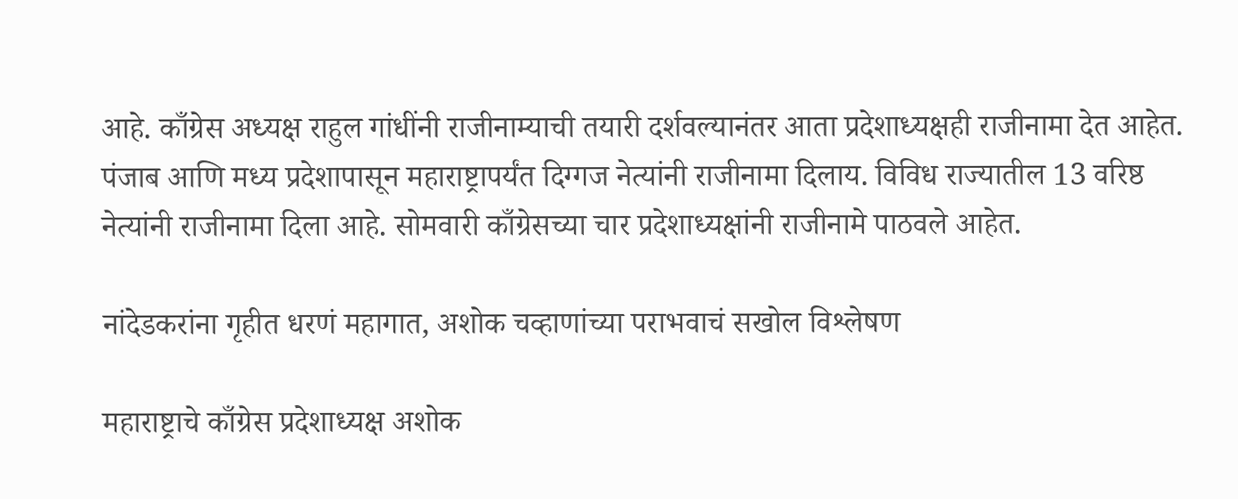आहे. काँग्रेस अध्यक्ष राहुल गांधींनी राजीनाम्याची तयारी दर्शवल्यानंतर आता प्रदेशाध्यक्षही राजीनामा देत आहेत. पंजाब आणि मध्य प्रदेशापासून महाराष्ट्रापर्यंत दिग्गज नेत्यांनी राजीनामा दिलाय. विविध राज्यातील 13 वरिष्ठ नेत्यांनी राजीनामा दिला आहे. सोमवारी काँग्रेसच्या चार प्रदेशाध्यक्षांनी राजीनामे पाठवले आहेत.

नांदेडकरांना गृहीत धरणं महागात, अशोक चव्हाणांच्या पराभवाचं सखोल विश्लेषण

महाराष्ट्राचे काँग्रेस प्रदेशाध्यक्ष अशोक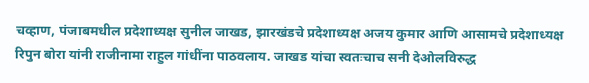चव्हाण, पंजाबमधील प्रदेशाध्यक्ष सुनील जाखड, झारखंडचे प्रदेशाध्यक्ष अजय कुमार आणि आसामचे प्रदेशाध्यक्ष रिपुन बोरा यांनी राजीनामा राहुल गांधींना पाठवलाय. जाखड यांचा स्वतःचाच सनी देओलविरुद्ध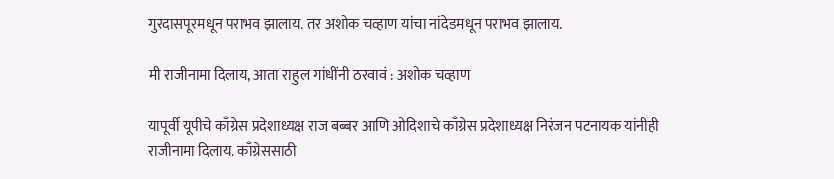गुरदासपूरमधून पराभव झालाय. तर अशोक चव्हाण यांचा नांदेडमधून पराभव झालाय.

मी राजीनामा दिलाय, आता राहुल गांधींनी ठरवावं : अशोक चव्हाण

यापूर्वी यूपीचे काँग्रेस प्रदेशाध्यक्ष राज बब्बर आणि ओदिशाचे काँग्रेस प्रदेशाध्यक्ष निरंजन पटनायक यांनीही राजीनामा दिलाय. काँग्रेससाठी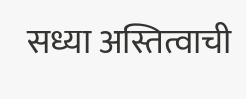सध्या अस्तित्वाची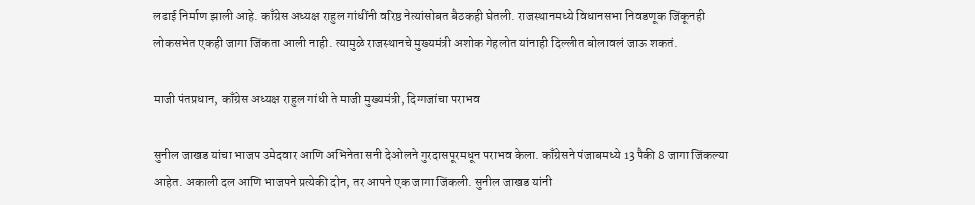लढाई निर्माण झाली आहे. काँग्रेस अध्यक्ष राहुल गांधींनी वरिष्ठ नेत्यांसोबत बैठकही घेतली. राजस्थानमध्ये विधानसभा निवडणूक जिंकूनही लोकसभेत एकही जागा जिंकता आली नाही. त्यामुळे राजस्थानचे मुख्यमंत्री अशोक गेहलोत यांनाही दिल्लीत बोलावलं जाऊ शकतं.

माजी पंतप्रधान, काँग्रेस अध्यक्ष राहुल गांधी ते माजी मुख्यमंत्री, दिग्गजांचा पराभव

सुनील जाखड यांचा भाजप उमेदवार आणि अभिनेता सनी देओलने गुरदासपूरमधून पराभव केला. काँग्रेसने पंजाबमध्ये 13 पैकी 8 जागा जिंकल्या आहेत. अकाली दल आणि भाजपने प्रत्येकी दोन, तर आपने एक जागा जिंकली. सुनील जाखड यांनी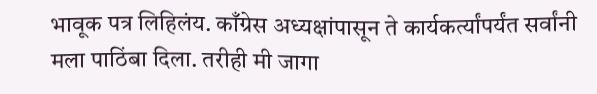भावूक पत्र लिहिलंय. काँग्रेस अध्यक्षांपासून ते कार्यकर्त्यांपर्यंत सर्वांनी मला पाठिंबा दिला. तरीही मी जागा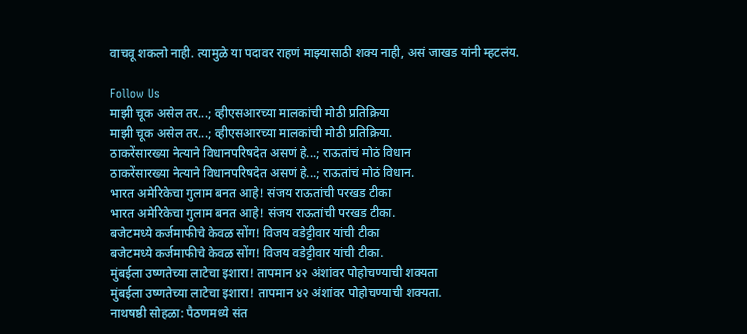वाचवू शकलो नाही. त्यामुळे या पदावर राहणं माझ्यासाठी शक्य नाही, असं जाखड यांनी म्हटलंय.

Follow Us
माझी चूक असेल तर...; व्हीएसआरच्या मालकांची मोठी प्रतिक्रिया
माझी चूक असेल तर...; व्हीएसआरच्या मालकांची मोठी प्रतिक्रिया.
ठाकरेंसारख्या नेत्याने विधानपरिषदेत असणं हे...; राऊतांचं मोठं विधान
ठाकरेंसारख्या नेत्याने विधानपरिषदेत असणं हे...; राऊतांचं मोठं विधान.
भारत अमेरिकेचा गुलाम बनत आहे! संजय राऊतांची परखड टीका
भारत अमेरिकेचा गुलाम बनत आहे! संजय राऊतांची परखड टीका.
बजेटमध्ये कर्जमाफीचे केवळ सोंग! विजय वडेट्टीवार यांची टीका
बजेटमध्ये कर्जमाफीचे केवळ सोंग! विजय वडेट्टीवार यांची टीका.
मुंबईला उष्णतेच्या लाटेचा इशारा! तापमान ४२ अंशांवर पोहोचण्याची शक्यता
मुंबईला उष्णतेच्या लाटेचा इशारा! तापमान ४२ अंशांवर पोहोचण्याची शक्यता.
नाथषष्ठी सोहळा: पैठणमध्ये संत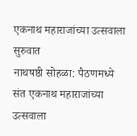एकनाथ महाराजांच्या उत्सवाला सुरुवात
नाथषष्ठी सोहळा: पैठणमध्ये संत एकनाथ महाराजांच्या उत्सवाला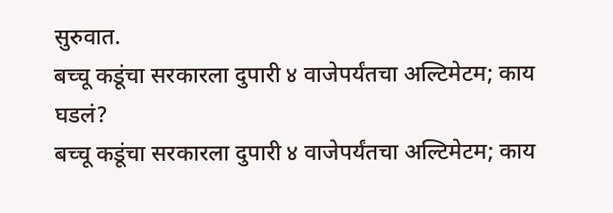सुरुवात.
बच्चू कडूंचा सरकारला दुपारी ४ वाजेपर्यंतचा अल्टिमेटम; काय घडलं?
बच्चू कडूंचा सरकारला दुपारी ४ वाजेपर्यंतचा अल्टिमेटम; काय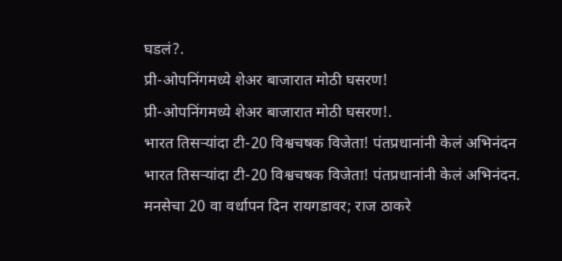घडलं?.
प्री-ओपनिंगमध्ये शेअर बाजारात मोठी घसरण!
प्री-ओपनिंगमध्ये शेअर बाजारात मोठी घसरण!.
भारत तिसऱ्यांदा टी-20 विश्वचषक विजेता! पंतप्रधानांनी केलं अभिनंदन
भारत तिसऱ्यांदा टी-20 विश्वचषक विजेता! पंतप्रधानांनी केलं अभिनंदन.
मनसेचा 20 वा वर्धापन दिन रायगडावर; राज ठाकरे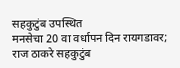सहकुटुंब उपस्थित
मनसेचा 20 वा वर्धापन दिन रायगडावर; राज ठाकरे सहकुटुंब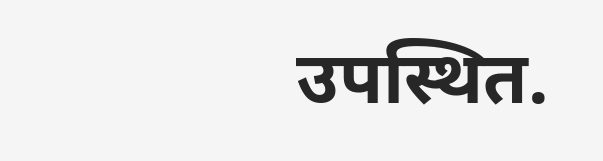उपस्थित.